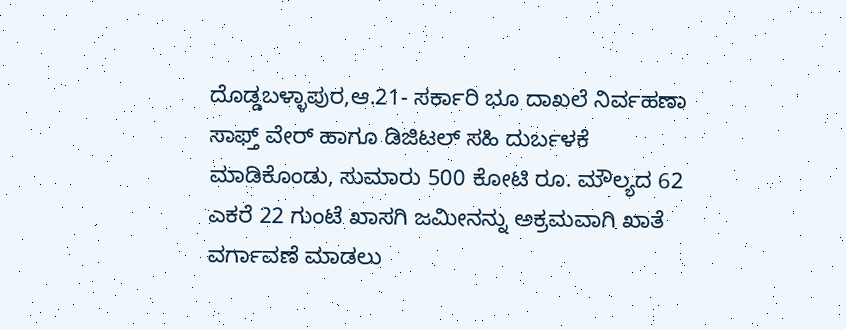ದೊಡ್ಡಬಳ್ಳಾಪುರ,ಆ.21- ಸರ್ಕಾರಿ ಭೂ ದಾಖಲೆ ನಿರ್ವಹಣಾ ಸಾಫ್ತ್ ವೇರ್ ಹಾಗೂ ಡಿಜಿಟಲ್ ಸಹಿ ದುರ್ಬಳಕೆ ಮಾಡಿಕೊಂಡು, ಸುಮಾರು 500 ಕೋಟಿ ರೂ. ಮೌಲ್ಯದ 62 ಎಕರೆ 22 ಗುಂಟೆ ಖಾಸಗಿ ಜಮೀನನ್ನು ಅಕ್ರಮವಾಗಿ ಖಾತೆ ವರ್ಗಾವಣೆ ಮಾಡಲು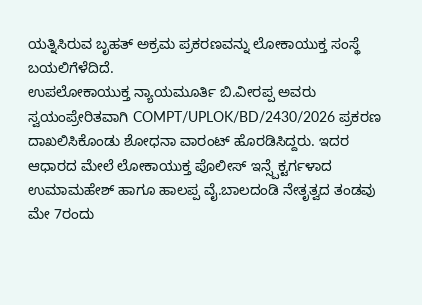ಯತ್ನಿಸಿರುವ ಬೃಹತ್ ಅಕ್ರಮ ಪ್ರಕರಣವನ್ನು ಲೋಕಾಯುಕ್ತ ಸಂಸ್ಥೆ ಬಯಲಿಗೆಳೆದಿದೆ.
ಉಪಲೋಕಾಯುಕ್ತ ನ್ಯಾಯಮೂರ್ತಿ ಬಿ.ವೀರಪ್ಪ ಅವರು ಸ್ವಯಂಪ್ರೇರಿತವಾಗಿ COMPT/UPLOK/BD/2430/2026 ಪ್ರಕರಣ ದಾಖಲಿಸಿಕೊಂಡು ಶೋಧನಾ ವಾರಂಟ್ ಹೊರಡಿಸಿದ್ದರು. ಇದರ ಆಧಾರದ ಮೇಲೆ ಲೋಕಾಯುಕ್ತ ಪೊಲೀಸ್ ಇನ್ಸ್ಪೆಕ್ಟರ್ಗಳಾದ ಉಮಾಮಹೇಶ್ ಹಾಗೂ ಹಾಲಪ್ಪ ವೈ.ಬಾಲದಂಡಿ ನೇತೃತ್ವದ ತಂಡವು ಮೇ 7ರಂದು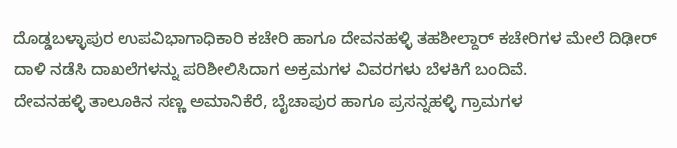ದೊಡ್ಡಬಳ್ಳಾಪುರ ಉಪವಿಭಾಗಾಧಿಕಾರಿ ಕಚೇರಿ ಹಾಗೂ ದೇವನಹಳ್ಳಿ ತಹಶೀಲ್ದಾರ್ ಕಚೇರಿಗಳ ಮೇಲೆ ದಿಢೀರ್ ದಾಳಿ ನಡೆಸಿ ದಾಖಲೆಗಳನ್ನು ಪರಿಶೀಲಿಸಿದಾಗ ಅಕ್ರಮಗಳ ವಿವರಗಳು ಬೆಳಕಿಗೆ ಬಂದಿವೆ.
ದೇವನಹಳ್ಳಿ ತಾಲೂಕಿನ ಸಣ್ಣ ಅಮಾನಿಕೆರೆ, ಬೈಚಾಪುರ ಹಾಗೂ ಪ್ರಸನ್ನಹಳ್ಳಿ ಗ್ರಾಮಗಳ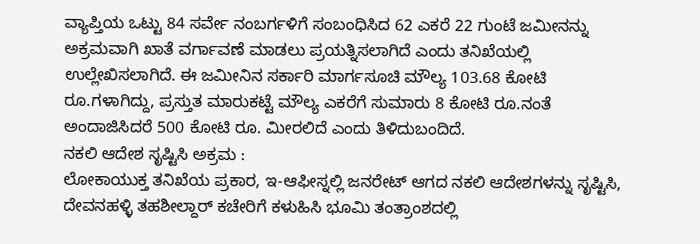ವ್ಯಾಪ್ತಿಯ ಒಟ್ಟು 84 ಸರ್ವೇ ನಂಬರ್ಗಳಿಗೆ ಸಂಬಂಧಿಸಿದ 62 ಎಕರೆ 22 ಗುಂಟೆ ಜಮೀನನ್ನು ಅಕ್ರಮವಾಗಿ ಖಾತೆ ವರ್ಗಾವಣೆ ಮಾಡಲು ಪ್ರಯತ್ನಿಸಲಾಗಿದೆ ಎಂದು ತನಿಖೆಯಲ್ಲಿ ಉಲ್ಲೇಖಿಸಲಾಗಿದೆ. ಈ ಜಮೀನಿನ ಸರ್ಕಾರಿ ಮಾರ್ಗಸೂಚಿ ಮೌಲ್ಯ 103.68 ಕೋಟಿ ರೂ.ಗಳಾಗಿದ್ದು, ಪ್ರಸ್ತುತ ಮಾರುಕಟ್ಟೆ ಮೌಲ್ಯ ಎಕರೆಗೆ ಸುಮಾರು 8 ಕೋಟಿ ರೂ.ನಂತೆ ಅಂದಾಜಿಸಿದರೆ 500 ಕೋಟಿ ರೂ. ಮೀರಲಿದೆ ಎಂದು ತಿಳಿದುಬಂದಿದೆ.
ನಕಲಿ ಆದೇಶ ಸೃಷ್ಟಿಸಿ ಅಕ್ರಮ :
ಲೋಕಾಯುಕ್ತ ತನಿಖೆಯ ಪ್ರಕಾರ, ಇ-ಆಫೀಸ್ನಲ್ಲಿ ಜನರೇಟ್ ಆಗದ ನಕಲಿ ಆದೇಶಗಳನ್ನು ಸೃಷ್ಟಿಸಿ, ದೇವನಹಳ್ಳಿ ತಹಶೀಲ್ದಾರ್ ಕಚೇರಿಗೆ ಕಳುಹಿಸಿ ಭೂಮಿ ತಂತ್ರಾಂಶದಲ್ಲಿ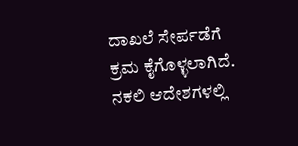ದಾಖಲೆ ಸೇರ್ಪಡೆಗೆ ಕ್ರಮ ಕೈಗೊಳ್ಳಲಾಗಿದೆ. ನಕಲಿ ಆದೇಶಗಳಲ್ಲಿ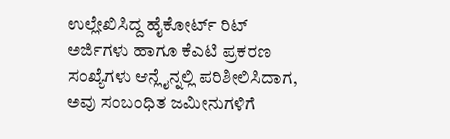ಉಲ್ಲೇಖಿಸಿದ್ದ ಹೈಕೋರ್ಟ್ ರಿಟ್ ಅರ್ಜಿಗಳು ಹಾಗೂ ಕೆಎಟಿ ಪ್ರಕರಣ ಸಂಖ್ಯೆಗಳು ಆನ್ಲೈನ್ನಲ್ಲಿ ಪರಿಶೀಲಿಸಿದಾಗ, ಅವು ಸಂಬಂಧಿತ ಜಮೀನುಗಳಿಗೆ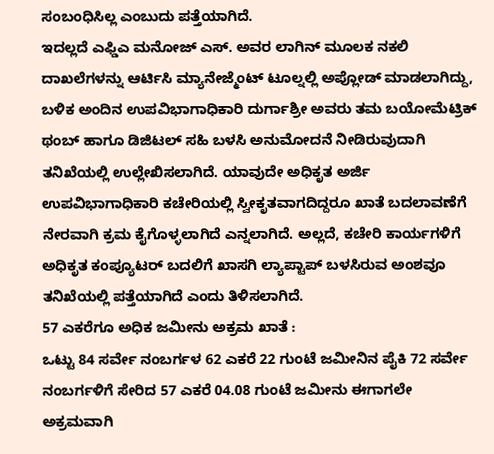ಸಂಬಂಧಿಸಿಲ್ಲ ಎಂಬುದು ಪತ್ತೆಯಾಗಿದೆ.
ಇದಲ್ಲದೆ ಎಫ್ಡಿಎ ಮನೋಜ್ ಎಸ್. ಅವರ ಲಾಗಿನ್ ಮೂಲಕ ನಕಲಿ ದಾಖಲೆಗಳನ್ನು ಆರ್ಟಿಸಿ ಮ್ಯಾನೇಜ್ಮೆಂಟ್ ಟೂಲ್ನಲ್ಲಿ ಅಪ್ಲೋಡ್ ಮಾಡಲಾಗಿದ್ದು, ಬಳಿಕ ಅಂದಿನ ಉಪವಿಭಾಗಾಧಿಕಾರಿ ದುರ್ಗಾಶ್ರೀ ಅವರು ತಮ ಬಯೋಮೆಟ್ರಿಕ್ ಥಂಬ್ ಹಾಗೂ ಡಿಜಿಟಲ್ ಸಹಿ ಬಳಸಿ ಅನುಮೋದನೆ ನೀಡಿರುವುದಾಗಿ ತನಿಖೆಯಲ್ಲಿ ಉಲ್ಲೇಖಿಸಲಾಗಿದೆ. ಯಾವುದೇ ಅಧಿಕೃತ ಅರ್ಜಿ ಉಪವಿಭಾಗಾಧಿಕಾರಿ ಕಚೇರಿಯಲ್ಲಿ ಸ್ವೀಕೃತವಾಗದಿದ್ದರೂ ಖಾತೆ ಬದಲಾವಣೆಗೆ ನೇರವಾಗಿ ಕ್ರಮ ಕೈಗೊಳ್ಳಲಾಗಿದೆ ಎನ್ನಲಾಗಿದೆ. ಅಲ್ಲದೆ, ಕಚೇರಿ ಕಾರ್ಯಗಳಿಗೆ ಅಧಿಕೃತ ಕಂಪ್ಯೂಟರ್ ಬದಲಿಗೆ ಖಾಸಗಿ ಲ್ಯಾಪ್ಟಾಪ್ ಬಳಸಿರುವ ಅಂಶವೂ ತನಿಖೆಯಲ್ಲಿ ಪತ್ತೆಯಾಗಿದೆ ಎಂದು ತಿಳಿಸಲಾಗಿದೆ.
57 ಎಕರೆಗೂ ಅಧಿಕ ಜಮೀನು ಅಕ್ರಮ ಖಾತೆ :
ಒಟ್ಟು 84 ಸರ್ವೇ ನಂಬರ್ಗಳ 62 ಎಕರೆ 22 ಗುಂಟೆ ಜಮೀನಿನ ಪೈಕಿ 72 ಸರ್ವೇ ನಂಬರ್ಗಳಿಗೆ ಸೇರಿದ 57 ಎಕರೆ 04.08 ಗುಂಟೆ ಜಮೀನು ಈಗಾಗಲೇ ಅಕ್ರಮವಾಗಿ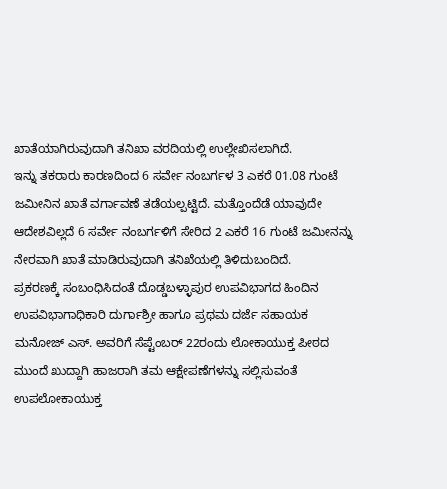ಖಾತೆಯಾಗಿರುವುದಾಗಿ ತನಿಖಾ ವರದಿಯಲ್ಲಿ ಉಲ್ಲೇಖಿಸಲಾಗಿದೆ.
ಇನ್ನು ತಕರಾರು ಕಾರಣದಿಂದ 6 ಸರ್ವೇ ನಂಬರ್ಗಳ 3 ಎಕರೆ 01.08 ಗುಂಟೆ ಜಮೀನಿನ ಖಾತೆ ವರ್ಗಾವಣೆ ತಡೆಯಲ್ಪಟ್ಟಿದೆ. ಮತ್ತೊಂದೆಡೆ ಯಾವುದೇ ಆದೇಶವಿಲ್ಲದೆ 6 ಸರ್ವೇ ನಂಬರ್ಗಳಿಗೆ ಸೇರಿದ 2 ಎಕರೆ 16 ಗುಂಟೆ ಜಮೀನನ್ನು ನೇರವಾಗಿ ಖಾತೆ ಮಾಡಿರುವುದಾಗಿ ತನಿಖೆಯಲ್ಲಿ ತಿಳಿದುಬಂದಿದೆ.
ಪ್ರಕರಣಕ್ಕೆ ಸಂಬಂಧಿಸಿದಂತೆ ದೊಡ್ಡಬಳ್ಳಾಪುರ ಉಪವಿಭಾಗದ ಹಿಂದಿನ ಉಪವಿಭಾಗಾಧಿಕಾರಿ ದುರ್ಗಾಶ್ರೀ ಹಾಗೂ ಪ್ರಥಮ ದರ್ಜೆ ಸಹಾಯಕ ಮನೋಜ್ ಎಸ್. ಅವರಿಗೆ ಸೆಪ್ಟೆಂಬರ್ 22ರಂದು ಲೋಕಾಯುಕ್ತ ಪೀಠದ ಮುಂದೆ ಖುದ್ದಾಗಿ ಹಾಜರಾಗಿ ತಮ ಆಕ್ಷೇಪಣೆಗಳನ್ನು ಸಲ್ಲಿಸುವಂತೆ ಉಪಲೋಕಾಯುಕ್ತ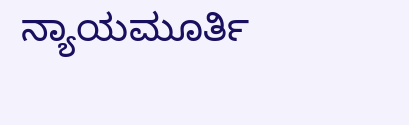ನ್ಯಾಯಮೂರ್ತಿ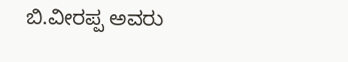ಬಿ.ವೀರಪ್ಪ ಅವರು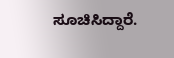ಸೂಚಿಸಿದ್ದಾರೆ.